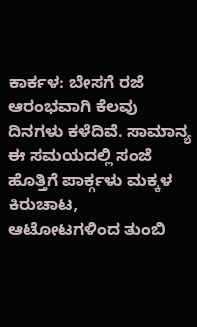ಕಾರ್ಕಳ: ಬೇಸಗೆ ರಜೆ ಆರಂಭವಾಗಿ ಕೆಲವು ದಿನಗಳು ಕಳೆದಿವೆ. ಸಾಮಾನ್ಯ ಈ ಸಮಯದಲ್ಲಿ ಸಂಜೆ ಹೊತ್ತಿಗೆ ಪಾರ್ಕ್ಗಳು ಮಕ್ಕಳ ಕಿರುಚಾಟ, ಆಟೋಟಗಳಿಂದ ತುಂಬಿ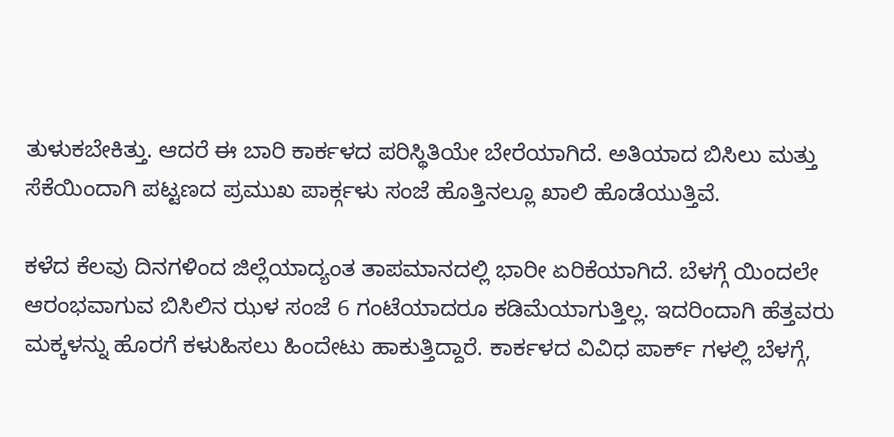ತುಳುಕಬೇಕಿತ್ತು. ಆದರೆ ಈ ಬಾರಿ ಕಾರ್ಕಳದ ಪರಿಸ್ಥಿತಿಯೇ ಬೇರೆಯಾಗಿದೆ. ಅತಿಯಾದ ಬಿಸಿಲು ಮತ್ತು ಸೆಕೆಯಿಂದಾಗಿ ಪಟ್ಟಣದ ಪ್ರಮುಖ ಪಾರ್ಕ್ಗಳು ಸಂಜೆ ಹೊತ್ತಿನಲ್ಲೂ ಖಾಲಿ ಹೊಡೆಯುತ್ತಿವೆ.

ಕಳೆದ ಕೆಲವು ದಿನಗಳಿಂದ ಜಿಲ್ಲೆಯಾದ್ಯಂತ ತಾಪಮಾನದಲ್ಲಿ ಭಾರೀ ಏರಿಕೆಯಾಗಿದೆ. ಬೆಳಗ್ಗೆ ಯಿಂದಲೇ ಆರಂಭವಾಗುವ ಬಿಸಿಲಿನ ಝಳ ಸಂಜೆ 6 ಗಂಟೆಯಾದರೂ ಕಡಿಮೆಯಾಗುತ್ತಿಲ್ಲ. ಇದರಿಂದಾಗಿ ಹೆತ್ತವರು ಮಕ್ಕಳನ್ನು ಹೊರಗೆ ಕಳುಹಿಸಲು ಹಿಂದೇಟು ಹಾಕುತ್ತಿದ್ದಾರೆ. ಕಾರ್ಕಳದ ವಿವಿಧ ಪಾರ್ಕ್ ಗಳಲ್ಲಿ ಬೆಳಗ್ಗೆ,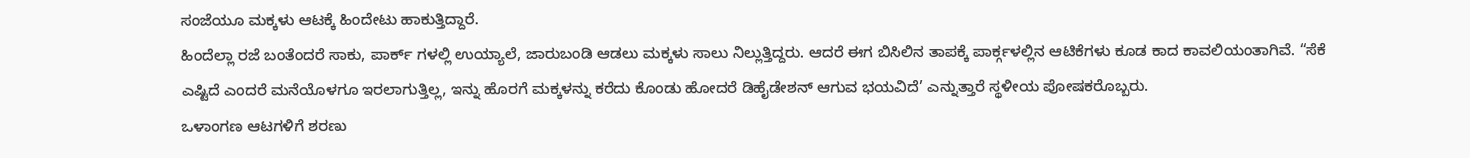ಸಂಜೆಯೂ ಮಕ್ಕಳು ಆಟಕ್ಕೆ ಹಿಂದೇಟು ಹಾಕುತ್ತಿದ್ದಾರೆ.
ಹಿಂದೆಲ್ಲಾ ರಜೆ ಬಂತೆಂದರೆ ಸಾಕು, ಪಾರ್ಕ್ ಗಳಲ್ಲಿ ಉಯ್ಯಾಲೆ, ಜಾರುಬಂಡಿ ಆಡಲು ಮಕ್ಕಳು ಸಾಲು ನಿಲ್ಲುತ್ತಿದ್ದರು. ಆದರೆ ಈಗ ಬಿಸಿಲಿನ ತಾಪಕ್ಕೆ ಪಾರ್ಕ್ಗಳಲ್ಲಿನ ಆಟಿಕೆಗಳು ಕೂಡ ಕಾದ ಕಾವಲಿಯಂತಾಗಿವೆ. “ಸೆಕೆ ಎಷ್ಟಿದೆ ಎಂದರೆ ಮನೆಯೊಳಗೂ ಇರಲಾಗುತ್ತಿಲ್ಲ, ಇನ್ನು ಹೊರಗೆ ಮಕ್ಕಳನ್ನು ಕರೆದು ಕೊಂಡು ಹೋದರೆ ಡಿಹೈಡೇಶನ್ ಆಗುವ ಭಯವಿದೆ’ ಎನ್ನುತ್ತಾರೆ ಸ್ಥಳೀಯ ಪೋಷಕರೊಬ್ಬರು.
ಒಳಾಂಗಣ ಆಟಗಳಿಗೆ ಶರಣು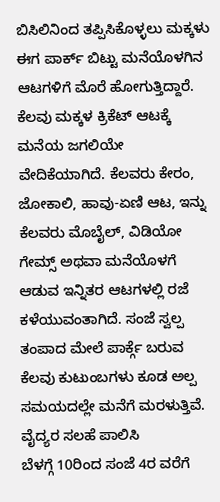ಬಿಸಿಲಿನಿಂದ ತಪ್ಪಿಸಿಕೊಳ್ಳಲು ಮಕ್ಕಳು ಈಗ ಪಾರ್ಕ್ ಬಿಟ್ಟು ಮನೆಯೊಳಗಿನ ಆಟಗಳಿಗೆ ಮೊರೆ ಹೋಗುತ್ತಿದ್ದಾರೆ. ಕೆಲವು ಮಕ್ಕಳ ಕ್ರಿಕೆಟ್ ಆಟಕ್ಕೆ ಮನೆಯ ಜಗಲಿಯೇ ವೇದಿಕೆಯಾಗಿದೆ. ಕೆಲವರು ಕೇರಂ, ಜೋಕಾಲಿ, ಹಾವು-ಏಣಿ ಆಟ, ಇನ್ನು ಕೆಲವರು ಮೊಬೈಲ್, ವಿಡಿಯೋ ಗೇಮ್ಸ್ ಅಥವಾ ಮನೆಯೊಳಗೆ ಆಡುವ ಇನ್ನಿತರ ಆಟಗಳಲ್ಲಿ ರಜೆ ಕಳೆಯುವಂತಾಗಿದೆ. ಸಂಜೆ ಸ್ವಲ್ಪ ತಂಪಾದ ಮೇಲೆ ಪಾರ್ಕ್ಗೆ ಬರುವ ಕೆಲವು ಕುಟುಂಬಗಳು ಕೂಡ ಅಲ್ಪ ಸಮಯದಲ್ಲೇ ಮನೆಗೆ ಮರಳುತ್ತಿವೆ.
ವೈದ್ಯರ ಸಲಹೆ ಪಾಲಿಸಿ
ಬೆಳಗ್ಗೆ 10ರಿಂದ ಸಂಜೆ 4ರ ವರೆಗೆ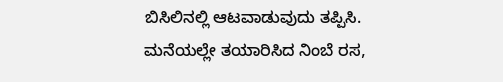ಬಿಸಿಲಿನಲ್ಲಿ ಆಟವಾಡುವುದು ತಪ್ಪಿಸಿ.
ಮನೆಯಲ್ಲೇ ತಯಾರಿಸಿದ ನಿಂಬೆ ರಸ,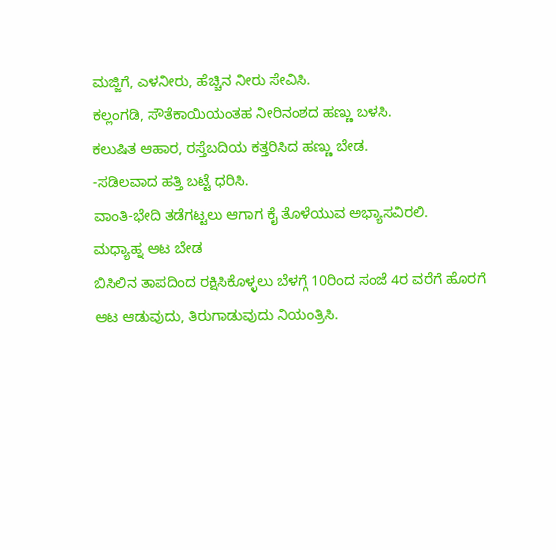ಮಜ್ಜಿಗೆ, ಎಳನೀರು, ಹೆಚ್ಚಿನ ನೀರು ಸೇವಿಸಿ.
ಕಲ್ಲಂಗಡಿ, ಸೌತೆಕಾಯಿಯಂತಹ ನೀರಿನಂಶದ ಹಣ್ಣು ಬಳಸಿ.
ಕಲುಷಿತ ಆಹಾರ, ರಸ್ತೆಬದಿಯ ಕತ್ತರಿಸಿದ ಹಣ್ಣು ಬೇಡ.
-ಸಡಿಲವಾದ ಹತ್ತಿ ಬಟ್ಟೆ ಧರಿಸಿ.
ವಾಂತಿ-ಭೇದಿ ತಡೆಗಟ್ಟಲು ಆಗಾಗ ಕೈ ತೊಳೆಯುವ ಅಭ್ಯಾಸವಿರಲಿ.
ಮಧ್ಯಾಹ್ನ ಆಟ ಬೇಡ
ಬಿಸಿಲಿನ ತಾಪದಿಂದ ರಕ್ಷಿಸಿಕೊಳ್ಳಲು ಬೆಳಗ್ಗೆ 10ರಿಂದ ಸಂಜೆ 4ರ ವರೆಗೆ ಹೊರಗೆ ಆಟ ಆಡುವುದು, ತಿರುಗಾಡುವುದು ನಿಯಂತ್ರಿಸಿ.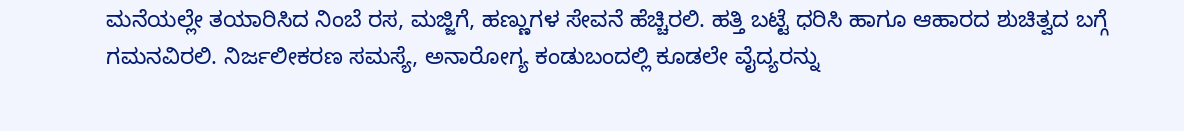ಮನೆಯಲ್ಲೇ ತಯಾರಿಸಿದ ನಿಂಬೆ ರಸ, ಮಜ್ಜಿಗೆ, ಹಣ್ಣುಗಳ ಸೇವನೆ ಹೆಚ್ಚಿರಲಿ. ಹತ್ತಿ ಬಟ್ಟೆ ಧರಿಸಿ ಹಾಗೂ ಆಹಾರದ ಶುಚಿತ್ವದ ಬಗ್ಗೆ ಗಮನವಿರಲಿ. ನಿರ್ಜಲೀಕರಣ ಸಮಸ್ಯೆ, ಅನಾರೋಗ್ಯ ಕಂಡುಬಂದಲ್ಲಿ ಕೂಡಲೇ ವೈದ್ಯರನ್ನು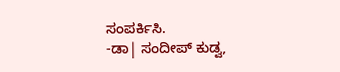ಸಂಪರ್ಕಿಸಿ.
-ಡಾ| ಸಂದೀಪ್ ಕುಡ್ವ,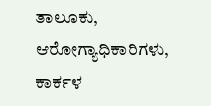ತಾಲೂಕು, ಆರೋಗ್ಯಾಧಿಕಾರಿಗಳು, ಕಾರ್ಕಳ